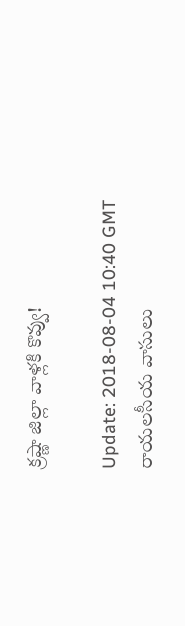క్ర‌ష్ణా జిల్లా వాళ్ల‌కి కొవ్వు!

Update: 2018-08-04 10:40 GMT
రాయ‌ల‌సీయ వాసులు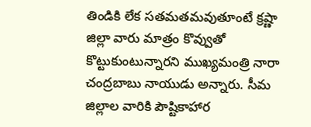తిండికి లేక స‌త‌మ‌త‌మ‌వుతూంటే క్ర‌ష్ణా జిల్లా వారు మాత్రం కొవ్వుతో కొట్టుకుంటున్నార‌ని ముఖ్య‌మంత్రి నారా చంద్ర‌బాబు నాయుడు అన్నారు. సీమ జిల్లాల వారికి పౌష్టికాహార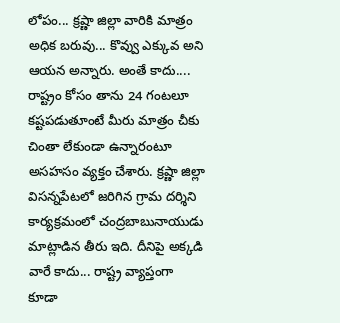లోపం... క్ర‌ష్ణా జిల్లా వారికి మాత్రం అధిక బ‌రువు... కొవ్వు ఎక్కువ అని ఆయ‌న అన్నారు. అంతే కాదు.... రాష్ట్రం కోసం తాను 24 గంట‌లూ క‌ష్ట‌ప‌డుతూంటే మీరు మాత్రం చీకు చింతా లేకుండా ఉన్నారంటూ అస‌హ‌సం వ్య‌క్తం చేశారు. క్ర‌ష్ణా జిల్లా విస‌న్న‌పేట‌లో జ‌రిగిన గ్రామ ద‌ర్శిని కార్య‌క్ర‌మంలో చంద్ర‌బాబునాయుడు మాట్లాడిన తీరు ఇది. దీనిపై అక్క‌డి వారే కాదు... రాష్ట్ర వ్యాప్తంగా కూడా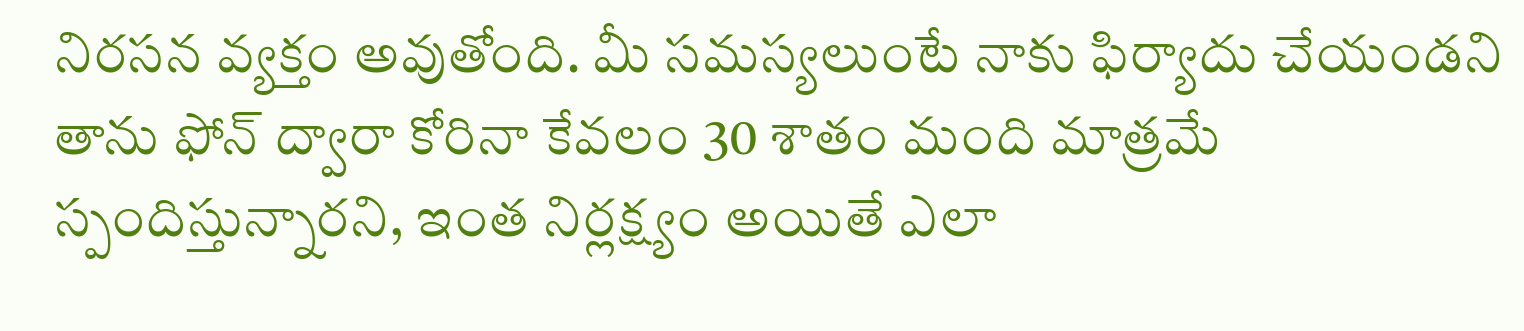నిర‌స‌న వ్య‌క్తం అవుతోంది. మీ స‌మ‌స్య‌లుంటే నాకు ఫిర్యాదు చేయండ‌ని తాను ఫోన్ ద్వారా కోరినా కేవలం 30 శాతం మంది మాత్రమే స్పందిస్తున్నార‌ని, ఇంత నిర్ల‌క్ష్యం అయితే ఎలా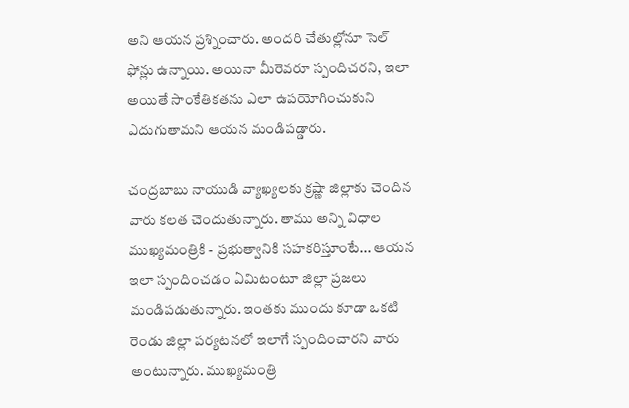అని ఆయ‌న ప్ర‌శ్నించారు. అంద‌రి చేతుల్లోనూ సెల్‌ ఫోన్లు ఉన్నాయి. అయినా మీరెవ‌రూ స్పందిచ‌ర‌ని, ఇలా అయితే సాంకేతిక‌త‌ను ఎలా ఉప‌యోగించుకుని ఎదుగుతామ‌ని ఆయ‌న మండిప‌డ్డారు.

చంద్ర‌బాబు నాయుడి వ్యాఖ్య‌ల‌కు క్ర‌ష్ణా జిల్లాకు చెందిన వారు క‌ల‌త చెందుతున్నారు. తాము అన్ని విధాల ముఖ్య‌మంత్రికి - ప్ర‌భుత్వానికి స‌హ‌క‌రిస్తూంటే... ఆయ‌న ఇలా స్పందించ‌డం ఏమిటంటూ జిల్లా ప్ర‌జ‌లు మండిప‌డుతున్నారు. ఇంత‌కు ముందు కూడా ఒక‌టి రెండు జిల్లా ప‌ర్య‌ట‌న‌లో ఇలాగే స్పందించార‌ని వారు అంటున్నారు. ముఖ్య‌మంత్రి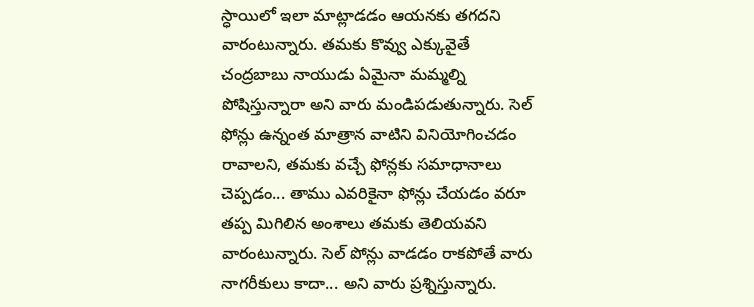స్ధాయిలో ఇలా మాట్లాడ‌డం ఆయ‌న‌కు త‌గ‌ద‌ని వారంటున్నారు. త‌మ‌కు కొవ్వు ఎక్కువైతే చంద్ర‌బాబు నాయుడు ఏమైనా మ‌మ్మ‌ల్ని పోషిస్తున్నారా అని వారు మండిప‌డుతున్నారు. సెల్ ఫోన్లు ఉన్నంత మాత్రాన వాటిని వినియోగించ‌డం రావాల‌ని, త‌మ‌కు వ‌చ్చే ఫోన్ల‌కు స‌మాధానాలు చెప్ప‌డం... తాము ఎవ‌రికైనా ఫోన్లు చేయ‌డం వ‌రూ త‌ప్ప మిగిలిన అంశాలు త‌మ‌కు తెలియ‌వ‌ని వారంటున్నారు. సెల్ పోన్లు వాడ‌డం రాక‌పోతే వారు నాగ‌రీకులు కాదా... అని వారు ప్ర‌శ్నిస్తున్నారు.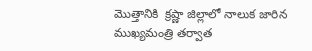మొత్తానికి  క్ర‌ష్ణా జిల్లాలో నాలుక జారిన ముఖ్య‌మంత్రి త‌ర్వాత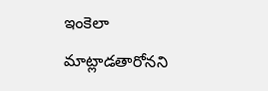ఇంకెలా మాట్లాడ‌తారోన‌ని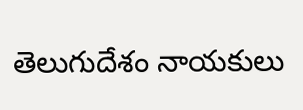తెలుగుదేశం నాయ‌కులు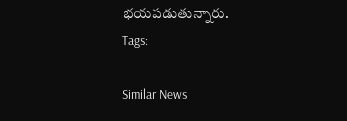భ‌య‌ప‌డుతున్నారు.
Tags:

Similar News